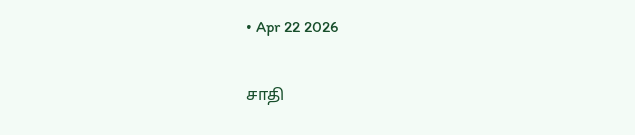• Apr 22 2026

சாதி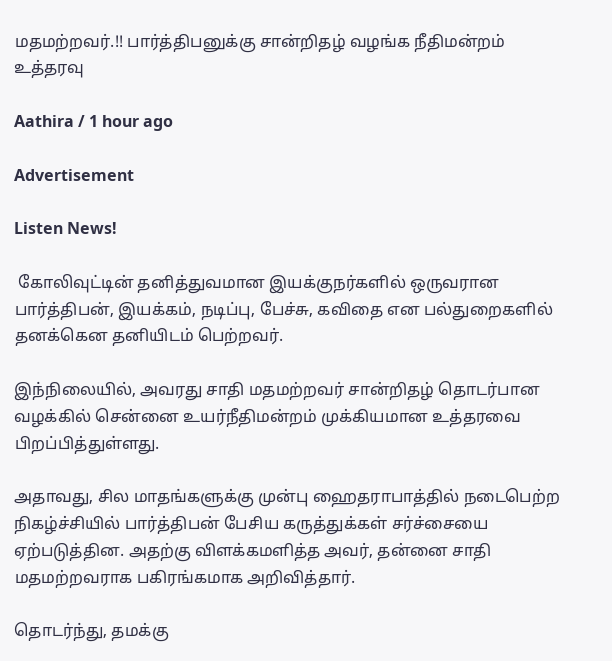மதமற்றவர்.!! பார்த்திபனுக்கு சான்றிதழ் வழங்க நீதிமன்றம் உத்தரவு

Aathira / 1 hour ago

Advertisement

Listen News!

 கோலிவுட்டின் தனித்துவமான இயக்குநர்களில் ஒருவரான பார்த்திபன், இயக்கம், நடிப்பு, பேச்சு, கவிதை என பல்துறைகளில் தனக்கென தனியிடம் பெற்றவர்.

இந்நிலையில், அவரது சாதி மதமற்றவர் சான்றிதழ் தொடர்பான வழக்கில் சென்னை உயர்நீதிமன்றம் முக்கியமான உத்தரவை பிறப்பித்துள்ளது.

அதாவது, சில மாதங்களுக்கு முன்பு ஹைதராபாத்தில் நடைபெற்ற நிகழ்ச்சியில் பார்த்திபன் பேசிய கருத்துக்கள் சர்ச்சையை ஏற்படுத்தின. அதற்கு விளக்கமளித்த அவர், தன்னை சாதி மதமற்றவராக பகிரங்கமாக அறிவித்தார்.

தொடர்ந்து, தமக்கு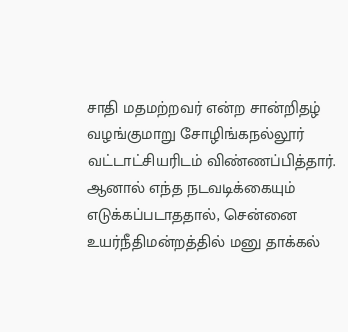சாதி மதமற்றவர் என்ற சான்றிதழ் வழங்குமாறு சோழிங்கநல்லூர் வட்டாட்சியரிடம் விண்ணப்பித்தார். ஆனால் எந்த நடவடிக்கையும் எடுக்கப்படாததால், சென்னை உயர்நீதிமன்றத்தில் மனு தாக்கல்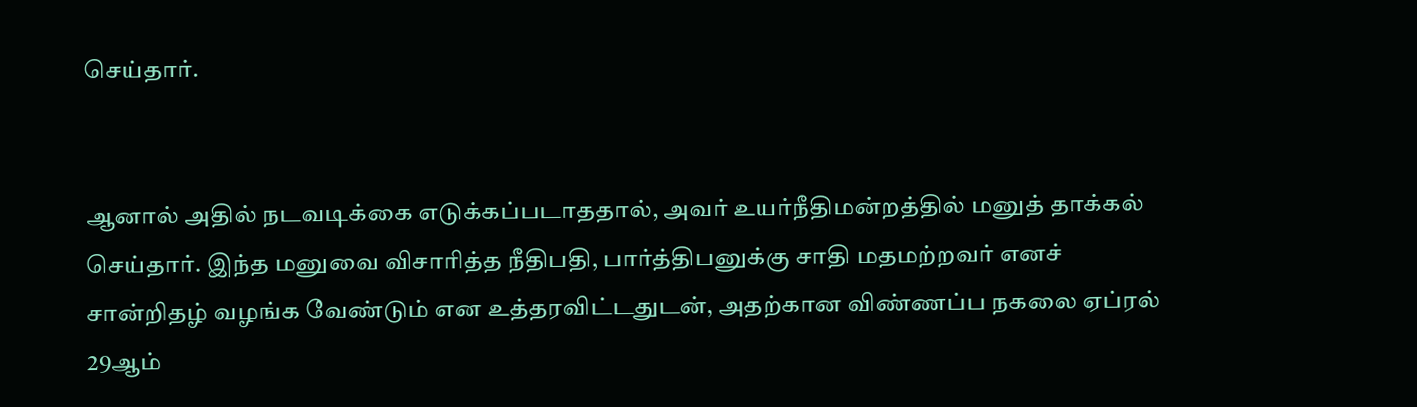செய்தார்.


ஆனால் அதில் நடவடிக்கை எடுக்கப்படாததால், அவர் உயர்நீதிமன்றத்தில் மனுத் தாக்கல் செய்தார். இந்த மனுவை விசாரித்த நீதிபதி, பார்த்திபனுக்கு சாதி மதமற்றவர் எனச் சான்றிதழ் வழங்க வேண்டும் என உத்தரவிட்டதுடன், அதற்கான விண்ணப்ப நகலை ஏப்ரல் 29ஆம்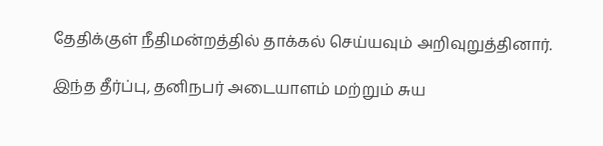தேதிக்குள் நீதிமன்றத்தில் தாக்கல் செய்யவும் அறிவுறுத்தினார்.

இந்த தீர்ப்பு, தனிநபர் அடையாளம் மற்றும் சுய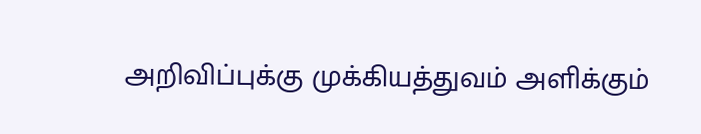அறிவிப்புக்கு முக்கியத்துவம் அளிக்கும்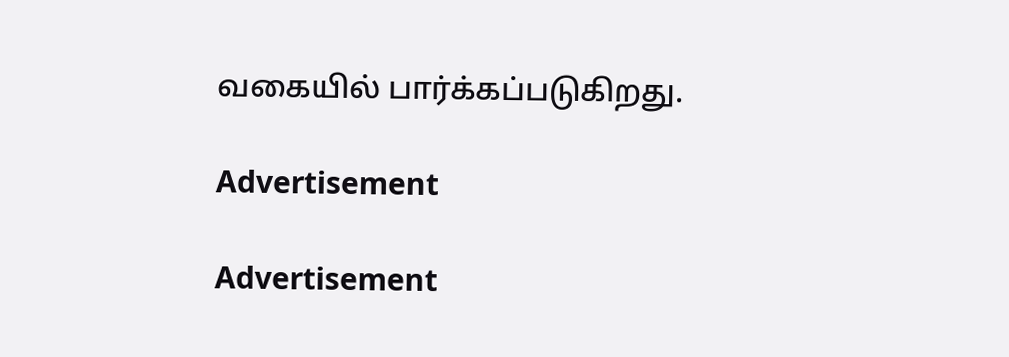வகையில் பார்க்கப்படுகிறது.

Advertisement

Advertisement